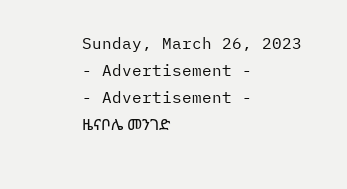Sunday, March 26, 2023
- Advertisement -
- Advertisement -
ዜናቦሌ መንገድ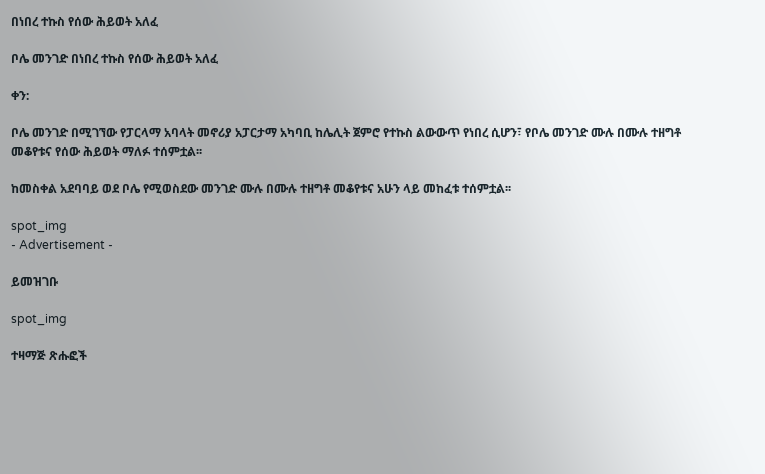በነበረ ተኩስ የሰው ሕይወት አለፈ

ቦሌ መንገድ በነበረ ተኩስ የሰው ሕይወት አለፈ

ቀን:

ቦሌ መንገድ በሚገኘው የፓርላማ አባላት መኖሪያ አፓርታማ አካባቢ ከሌሊት ጀምሮ የተኩስ ልውውጥ የነበረ ሲሆን፣ የቦሌ መንገድ ሙሉ በሙሉ ተዘግቶ መቆየቱና የሰው ሕይወት ማለፉ ተሰምቷል፡፡

ከመስቀል አደባባይ ወደ ቦሌ የሚወስደው መንገድ ሙሉ በሙሉ ተዘግቶ መቆየቱና አሁን ላይ መከፈቱ ተሰምቷል፡፡

spot_img
- Advertisement -

ይመዝገቡ

spot_img

ተዛማጅ ጽሑፎች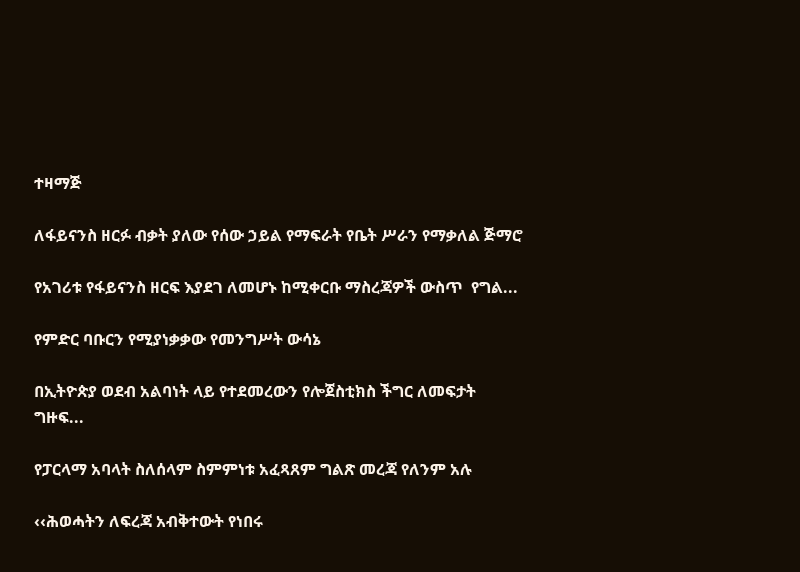ተዛማጅ

ለፋይናንስ ዘርፉ ብቃት ያለው የሰው ኃይል የማፍራት የቤት ሥራን የማቃለል ጅማሮ

የአገሪቱ የፋይናንስ ዘርፍ እያደገ ለመሆኑ ከሚቀርቡ ማስረጃዎች ውስጥ  የግል...

የምድር ባቡርን የሚያነቃቃው የመንግሥት ውሳኔ

በኢትዮጵያ ወደብ አልባነት ላይ የተደመረውን የሎጀስቲክስ ችግር ለመፍታት ግዙፍ...

የፓርላማ አባላት ስለሰላም ስምምነቱ አፈጻጸም ግልጽ መረጃ የለንም አሉ

‹‹ሕወሓትን ለፍረጃ አብቅተውት የነበሩ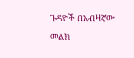ጉዳዮች በአብዛኛው መልክ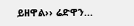ይዘዋል›› ሬድዋን...